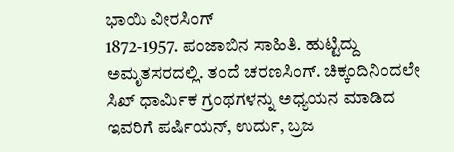ಭಾಯಿ ವೀರಸಿಂಗ್
1872-1957. ಪಂಜಾಬಿನ ಸಾಹಿತಿ. ಹುಟ್ಟಿದ್ದು ಅಮೃತಸರದಲ್ಲಿ. ತಂದೆ ಚರಣಸಿಂಗ್. ಚಿಕ್ಕಂದಿನಿಂದಲೇ ಸಿಖ್ ಧಾರ್ಮಿಕ ಗ್ರಂಥಗಳನ್ನು ಅಧ್ಯಯನ ಮಾಡಿದ ಇವರಿಗೆ ಪರ್ಷಿಯನ್, ಉರ್ದು, ಬ್ರಜ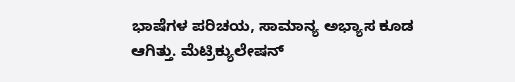ಭಾಷೆಗಳ ಪರಿಚಯ, ಸಾಮಾನ್ಯ ಅಭ್ಯಾಸ ಕೂಡ ಆಗಿತ್ತು. ಮೆಟ್ರಿಕ್ಯುಲೇಷನ್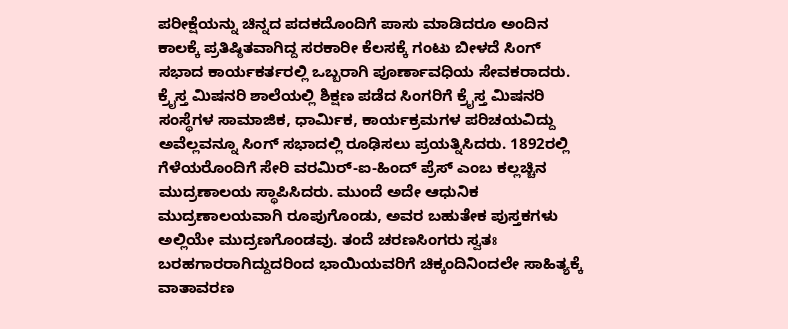ಪರೀಕ್ಷೆಯನ್ನು ಚಿನ್ನದ ಪದಕದೊಂದಿಗೆ ಪಾಸು ಮಾಡಿದರೂ ಅಂದಿನ ಕಾಲಕ್ಕೆ ಪ್ರತಿಷ್ಠಿತವಾಗಿದ್ದ ಸರಕಾರೀ ಕೆಲಸಕ್ಕೆ ಗಂಟು ಬೀಳದೆ ಸಿಂಗ್ ಸಭಾದ ಕಾರ್ಯಕರ್ತರಲ್ಲಿ ಒಬ್ಬರಾಗಿ ಪೂರ್ಣಾವಧಿಯ ಸೇವಕರಾದರು. ಕ್ರೈಸ್ತ ಮಿಷನರಿ ಶಾಲೆಯಲ್ಲಿ ಶಿಕ್ಷಣ ಪಡೆದ ಸಿಂಗರಿಗೆ ಕ್ರೈಸ್ತ ಮಿಷನರಿ ಸಂಸ್ಥೆಗಳ ಸಾಮಾಜಿಕ, ಧಾರ್ಮಿಕ, ಕಾರ್ಯಕ್ರಮಗಳ ಪರಿಚಯವಿದ್ದು ಅವೆಲ್ಲವನ್ನೂ ಸಿಂಗ್ ಸಭಾದಲ್ಲಿ ರೂಢಿಸಲು ಪ್ರಯತ್ನಿಸಿದರು. 1892ರಲ್ಲಿ ಗೆಳೆಯರೊಂದಿಗೆ ಸೇರಿ ವರಮಿರ್-ಐ-ಹಿಂದ್ ಪ್ರೆಸ್ ಎಂಬ ಕಲ್ಲಚ್ಚಿನ ಮುದ್ರಣಾಲಯ ಸ್ಥಾಪಿಸಿದರು. ಮುಂದೆ ಅದೇ ಆಧುನಿಕ ಮುದ್ರಣಾಲಯವಾಗಿ ರೂಪುಗೊಂಡು, ಅವರ ಬಹುತೇಕ ಪುಸ್ತಕಗಳು ಅಲ್ಲಿಯೇ ಮುದ್ರಣಗೊಂಡವು. ತಂದೆ ಚರಣಸಿಂಗರು ಸ್ವತಃ ಬರಹಗಾರರಾಗಿದ್ದುದರಿಂದ ಭಾಯಿಯವರಿಗೆ ಚಿಕ್ಕಂದಿನಿಂದಲೇ ಸಾಹಿತ್ಯಕ್ಕೆ ವಾತಾವರಣ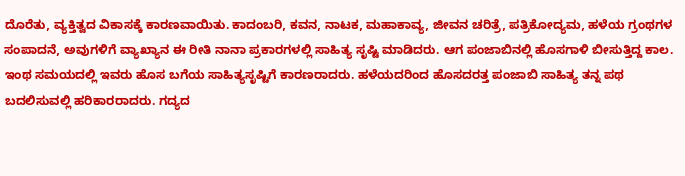ದೊರೆತು, ವ್ಯಕ್ತಿತ್ವದ ವಿಕಾಸಕ್ಕೆ ಕಾರಣವಾಯಿತು. ಕಾದಂಬರಿ, ಕವನ, ನಾಟಕ, ಮಹಾಕಾವ್ಯ, ಜೀವನ ಚರಿತ್ರೆ, ಪತ್ರಿಕೋದ್ಯಮ, ಹಳೆಯ ಗ್ರಂಥಗಳ ಸಂಪಾದನೆ, ಅವುಗಳಿಗೆ ವ್ಯಾಖ್ಯಾನ ಈ ರೀತಿ ನಾನಾ ಪ್ರಕಾರಗಳಲ್ಲಿ ಸಾಹಿತ್ಯ ಸೃಷ್ಟಿ ಮಾಡಿದರು. ಆಗ ಪಂಜಾಬಿನಲ್ಲಿ ಹೊಸಗಾಳಿ ಬೀಸುತ್ತಿದ್ದ ಕಾಲ. ಇಂಥ ಸಮಯದಲ್ಲಿ ಇವರು ಹೊಸ ಬಗೆಯ ಸಾಹಿತ್ಯಸೃಷ್ಟಿಗೆ ಕಾರಣರಾದರು. ಹಳೆಯದರಿಂದ ಹೊಸದರತ್ತ ಪಂಜಾಬಿ ಸಾಹಿತ್ಯ ತನ್ನ ಪಥ ಬದಲಿಸುವಲ್ಲಿ ಹರಿಕಾರರಾದರು. ಗದ್ಯದ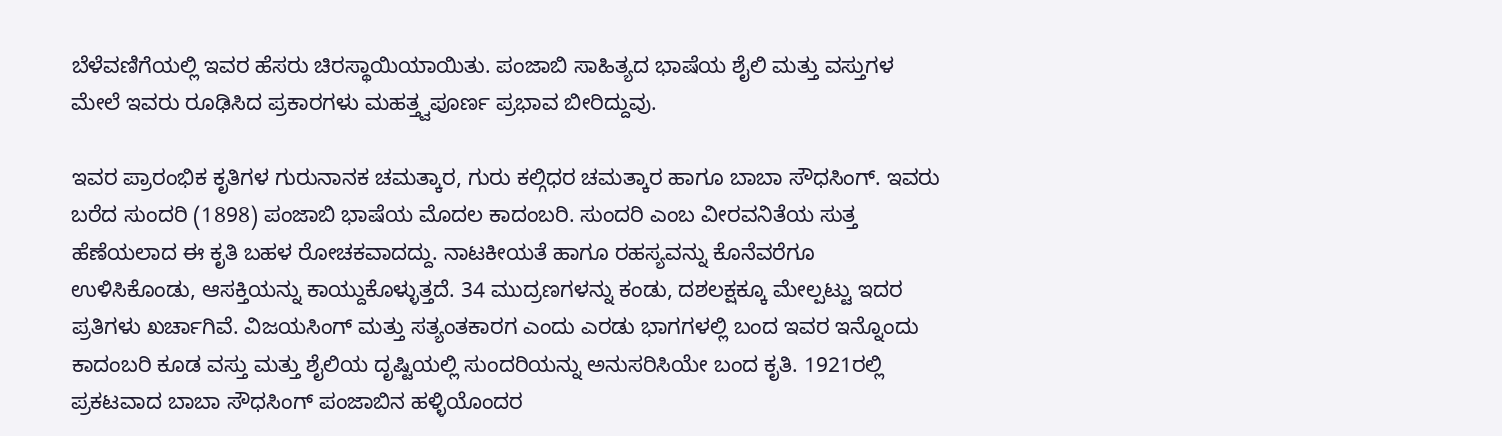ಬೆಳೆವಣಿಗೆಯಲ್ಲಿ ಇವರ ಹೆಸರು ಚಿರಸ್ಥಾಯಿಯಾಯಿತು. ಪಂಜಾಬಿ ಸಾಹಿತ್ಯದ ಭಾಷೆಯ ಶೈಲಿ ಮತ್ತು ವಸ್ತುಗಳ ಮೇಲೆ ಇವರು ರೂಢಿಸಿದ ಪ್ರಕಾರಗಳು ಮಹತ್ತ್ವಪೂರ್ಣ ಪ್ರಭಾವ ಬೀರಿದ್ದುವು.

ಇವರ ಪ್ರಾರಂಭಿಕ ಕೃತಿಗಳ ಗುರುನಾನಕ ಚಮತ್ಕಾರ, ಗುರು ಕಲ್ಗಿಧರ ಚಮತ್ಕಾರ ಹಾಗೂ ಬಾಬಾ ಸೌಧಸಿಂಗ್. ಇವರು ಬರೆದ ಸುಂದರಿ (1898) ಪಂಜಾಬಿ ಭಾಷೆಯ ಮೊದಲ ಕಾದಂಬರಿ. ಸುಂದರಿ ಎಂಬ ವೀರವನಿತೆಯ ಸುತ್ತ ಹೆಣೆಯಲಾದ ಈ ಕೃತಿ ಬಹಳ ರೋಚಕವಾದದ್ದು. ನಾಟಕೀಯತೆ ಹಾಗೂ ರಹಸ್ಯವನ್ನು ಕೊನೆವರೆಗೂ ಉಳಿಸಿಕೊಂಡು, ಆಸಕ್ತಿಯನ್ನು ಕಾಯ್ದುಕೊಳ್ಳುತ್ತದೆ. 34 ಮುದ್ರಣಗಳನ್ನು ಕಂಡು, ದಶಲಕ್ಷಕ್ಕೂ ಮೇಲ್ಪಟ್ಟು ಇದರ ಪ್ರತಿಗಳು ಖರ್ಚಾಗಿವೆ. ವಿಜಯಸಿಂಗ್ ಮತ್ತು ಸತ್ಯಂತಕಾರಗ ಎಂದು ಎರಡು ಭಾಗಗಳಲ್ಲಿ ಬಂದ ಇವರ ಇನ್ನೊಂದು ಕಾದಂಬರಿ ಕೂಡ ವಸ್ತು ಮತ್ತು ಶೈಲಿಯ ದೃಷ್ಟಿಯಲ್ಲಿ ಸುಂದರಿಯನ್ನು ಅನುಸರಿಸಿಯೇ ಬಂದ ಕೃತಿ. 1921ರಲ್ಲಿ ಪ್ರಕಟವಾದ ಬಾಬಾ ಸೌಧಸಿಂಗ್ ಪಂಜಾಬಿನ ಹಳ್ಳಿಯೊಂದರ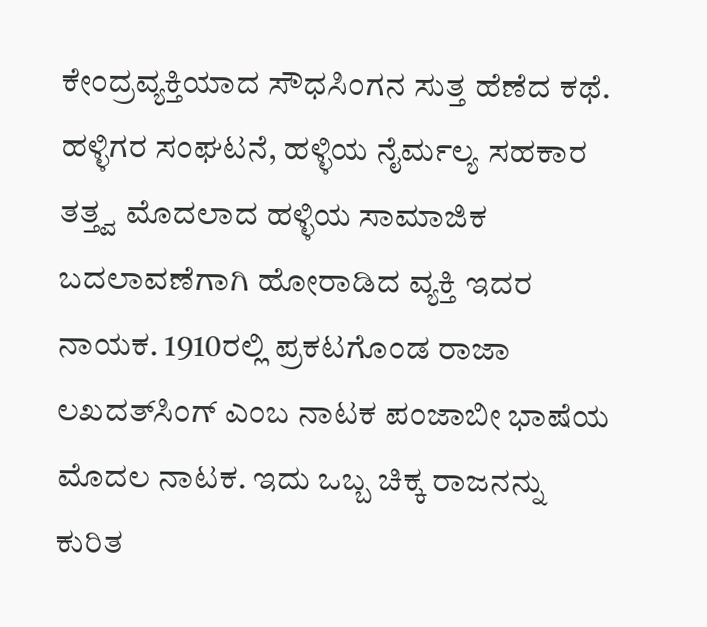ಕೇಂದ್ರವ್ಯಕ್ತಿಯಾದ ಸೌಧಸಿಂಗನ ಸುತ್ತ ಹೆಣೆದ ಕಥೆ. ಹಳ್ಳಿಗರ ಸಂಘಟನೆ, ಹಳ್ಳಿಯ ನೈರ್ಮಲ್ಯ ಸಹಕಾರ ತತ್ತ್ವ ಮೊದಲಾದ ಹಳ್ಳಿಯ ಸಾಮಾಜಿಕ ಬದಲಾವಣೆಗಾಗಿ ಹೋರಾಡಿದ ವ್ಯಕ್ತಿ ಇದರ ನಾಯಕ. 1910ರಲ್ಲಿ ಪ್ರಕಟಗೊಂಡ ರಾಜಾ ಲಖದತ್‍ಸಿಂಗ್ ಎಂಬ ನಾಟಕ ಪಂಜಾಬೀ ಭಾಷೆಯ ಮೊದಲ ನಾಟಕ. ಇದು ಒಬ್ಬ ಚಿಕ್ಕ ರಾಜನನ್ನು ಕುರಿತ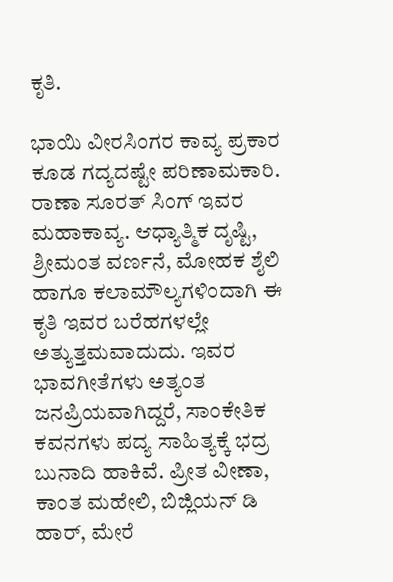ಕೃತಿ.

ಭಾಯಿ ವೀರಸಿಂಗರ ಕಾವ್ಯ ಪ್ರಕಾರ ಕೂಡ ಗದ್ಯದಷ್ಟೇ ಪರಿಣಾಮಕಾರಿ. ರಾಣಾ ಸೂರತ್ ಸಿಂಗ್ ಇವರ ಮಹಾಕಾವ್ಯ. ಆಧ್ಯಾತ್ಮಿಕ ದೃಷ್ಟಿ, ಶ್ರೀಮಂತ ವರ್ಣನೆ, ಮೋಹಕ ಶೈಲಿ ಹಾಗೂ ಕಲಾಮೌಲ್ಯಗಳಿಂದಾಗಿ ಈ ಕೃತಿ ಇವರ ಬರೆಹಗಳಲ್ಲೇ ಅತ್ಯುತ್ತಮವಾದುದು. ಇವರ ಭಾವಗೀತೆಗಳು ಅತ್ಯಂತ ಜನಪ್ರಿಯವಾಗಿದ್ದರೆ, ಸಾಂಕೇತಿಕ ಕವನಗಳು ಪದ್ಯ ಸಾಹಿತ್ಯಕ್ಕೆ ಭದ್ರ ಬುನಾದಿ ಹಾಕಿವೆ. ಪ್ರೀತ ವೀಣಾ, ಕಾಂತ ಮಹೇಲಿ, ಬಿಜ್ಲಿಯನ್ ಡಿ ಹಾರ್, ಮೇರೆ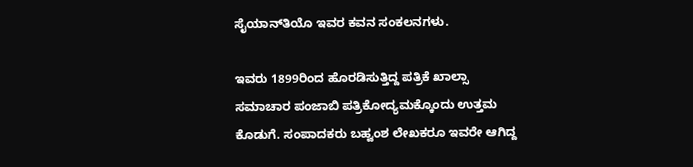ಸೈಯಾನ್‍ತಿಯೊ ಇವರ ಕವನ ಸಂಕಲನಗಳು.

ಇವರು 1899ರಿಂದ ಹೊರಡಿಸುತ್ತಿದ್ದ ಪತ್ರಿಕೆ ಖಾಲ್ಸಾ ಸಮಾಚಾರ ಪಂಜಾಬಿ ಪತ್ರಿಕೋದ್ಯಮಕ್ಕೊಂದು ಉತ್ತಮ ಕೊಡುಗೆ. ಸಂಪಾದಕರು ಬಹ್ವಂಶ ಲೇಖಕರೂ ಇವರೇ ಆಗಿದ್ದ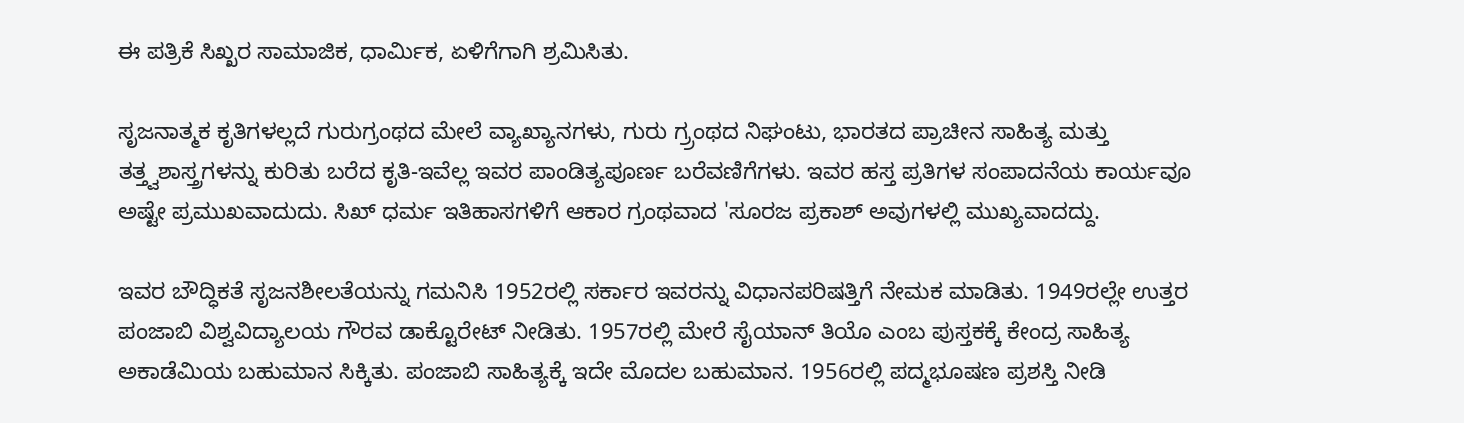ಈ ಪತ್ರಿಕೆ ಸಿಖ್ಖರ ಸಾಮಾಜಿಕ, ಧಾರ್ಮಿಕ, ಏಳಿಗೆಗಾಗಿ ಶ್ರಮಿಸಿತು.

ಸೃಜನಾತ್ಮಕ ಕೃತಿಗಳಲ್ಲದೆ ಗುರುಗ್ರಂಥದ ಮೇಲೆ ವ್ಯಾಖ್ಯಾನಗಳು, ಗುರು ಗ್ರ್ರಂಥದ ನಿಘಂಟು, ಭಾರತದ ಪ್ರಾಚೀನ ಸಾಹಿತ್ಯ ಮತ್ತು ತತ್ತ್ವಶಾಸ್ತ್ರಗಳನ್ನು ಕುರಿತು ಬರೆದ ಕೃತಿ-ಇವೆಲ್ಲ ಇವರ ಪಾಂಡಿತ್ಯಪೂರ್ಣ ಬರೆವಣಿಗೆಗಳು. ಇವರ ಹಸ್ತ ಪ್ರತಿಗಳ ಸಂಪಾದನೆಯ ಕಾರ್ಯವೂ ಅಷ್ಟೇ ಪ್ರಮುಖವಾದುದು. ಸಿಖ್ ಧರ್ಮ ಇತಿಹಾಸಗಳಿಗೆ ಆಕಾರ ಗ್ರಂಥವಾದ 'ಸೂರಜ ಪ್ರಕಾಶ್ ಅವುಗಳಲ್ಲಿ ಮುಖ್ಯವಾದದ್ದು.

ಇವರ ಬೌದ್ಧಿಕತೆ ಸೃಜನಶೀಲತೆಯನ್ನು ಗಮನಿಸಿ 1952ರಲ್ಲಿ ಸರ್ಕಾರ ಇವರನ್ನು ವಿಧಾನಪರಿಷತ್ತಿಗೆ ನೇಮಕ ಮಾಡಿತು. 1949ರಲ್ಲೇ ಉತ್ತರ ಪಂಜಾಬಿ ವಿಶ್ವವಿದ್ಯಾಲಯ ಗೌರವ ಡಾಕ್ಟೊರೇಟ್ ನೀಡಿತು. 1957ರಲ್ಲಿ ಮೇರೆ ಸೈಯಾನ್ ತಿಯೊ ಎಂಬ ಪುಸ್ತಕಕ್ಕೆ ಕೇಂದ್ರ ಸಾಹಿತ್ಯ ಅಕಾಡೆಮಿಯ ಬಹುಮಾನ ಸಿಕ್ಕಿತು. ಪಂಜಾಬಿ ಸಾಹಿತ್ಯಕ್ಕೆ ಇದೇ ಮೊದಲ ಬಹುಮಾನ. 1956ರಲ್ಲಿ ಪದ್ಮಭೂಷಣ ಪ್ರಶಸ್ತಿ ನೀಡಿ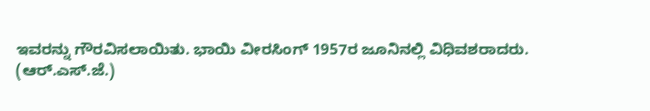ಇವರನ್ನು ಗೌರವಿಸಲಾಯಿತು. ಭಾಯಿ ವೀರಸಿಂಗ್ 1957ರ ಜೂನಿನಲ್ಲಿ ವಿಧಿವಶರಾದರು.
(ಆರ್.ಎಸ್.ಜೆ.)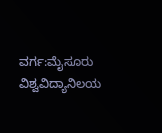ವರ್ಗ:ಮೈಸೂರು ವಿಶ್ವವಿದ್ಯಾನಿಲಯ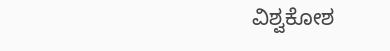ವಿಶ್ವಕೋಶ